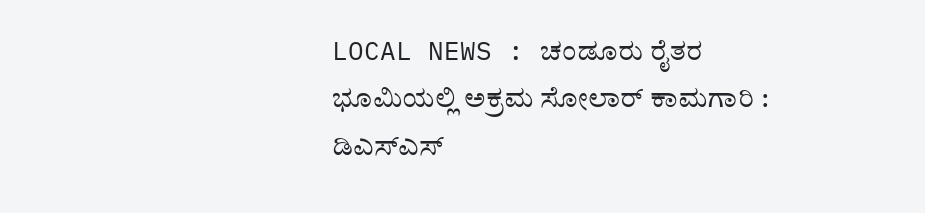LOCAL NEWS : ಚಂಡೂರು ರೈತರ ಭೂಮಿಯಲ್ಲಿ ಅಕ್ರಮ ಸೋಲಾರ್ ಕಾಮಗಾರಿ : ಡಿಎಸ್‌ಎಸ್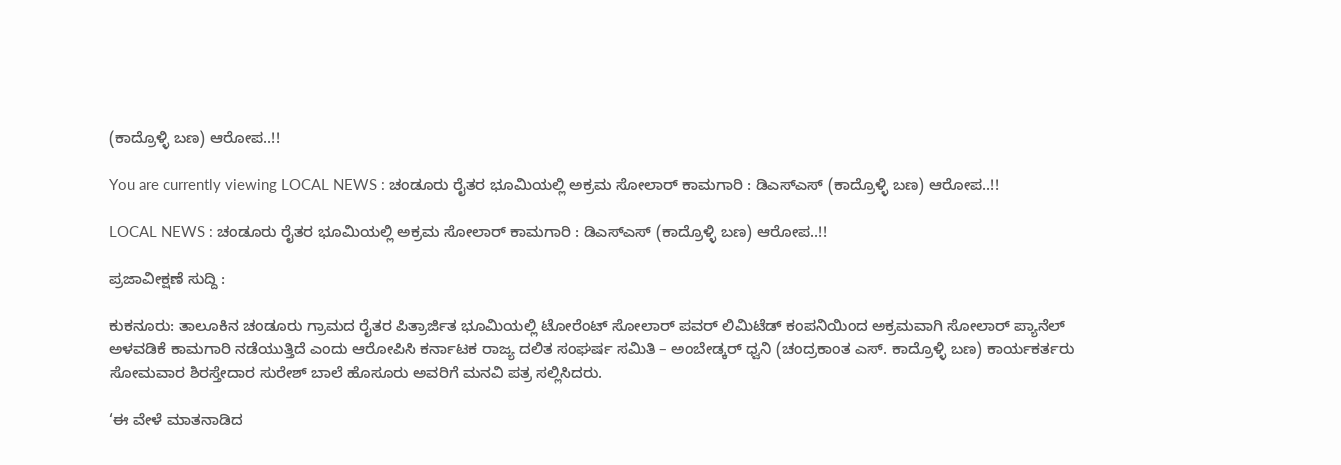(ಕಾದ್ರೊಳ್ಳಿ ಬಣ) ಆರೋಪ..!!

You are currently viewing LOCAL NEWS : ಚಂಡೂರು ರೈತರ ಭೂಮಿಯಲ್ಲಿ ಅಕ್ರಮ ಸೋಲಾರ್ ಕಾಮಗಾರಿ : ಡಿಎಸ್‌ಎಸ್ (ಕಾದ್ರೊಳ್ಳಿ ಬಣ) ಆರೋಪ..!!

LOCAL NEWS : ಚಂಡೂರು ರೈತರ ಭೂಮಿಯಲ್ಲಿ ಅಕ್ರಮ ಸೋಲಾರ್ ಕಾಮಗಾರಿ : ಡಿಎಸ್‌ಎಸ್ (ಕಾದ್ರೊಳ್ಳಿ ಬಣ) ಆರೋಪ..!!

ಪ್ರಜಾವೀಕ್ಷಣೆ ಸುದ್ದಿ :

ಕುಕನೂರು: ತಾಲೂಕಿನ ಚಂಡೂರು ಗ್ರಾಮದ ರೈತರ ಪಿತ್ರಾರ್ಜಿತ ಭೂಮಿಯಲ್ಲಿ ಟೋರೆಂಟ್ ಸೋಲಾರ್ ಪವರ್ ಲಿಮಿಟೆಡ್ ಕಂಪನಿಯಿಂದ ಅಕ್ರಮವಾಗಿ ಸೋಲಾರ್ ಪ್ಯಾನೆಲ್ ಅಳವಡಿಕೆ ಕಾಮಗಾರಿ ನಡೆಯುತ್ತಿದೆ ಎಂದು ಆರೋಪಿಸಿ ಕರ್ನಾಟಕ ರಾಜ್ಯ ದಲಿತ ಸಂಘರ್ಷ ಸಮಿತಿ – ಅಂಬೇಡ್ಕರ್ ಧ್ವನಿ (ಚಂದ್ರಕಾಂತ ಎಸ್. ಕಾದ್ರೊಳ್ಳಿ ಬಣ) ಕಾರ್ಯಕರ್ತರು ಸೋಮವಾರ ಶಿರಸ್ತೇದಾರ ಸುರೇಶ್ ಬಾಲೆ ಹೊಸೂರು ಅವರಿಗೆ ಮನವಿ ಪತ್ರ ಸಲ್ಲಿಸಿದರು.

‘ಈ ವೇಳೆ ಮಾತನಾಡಿದ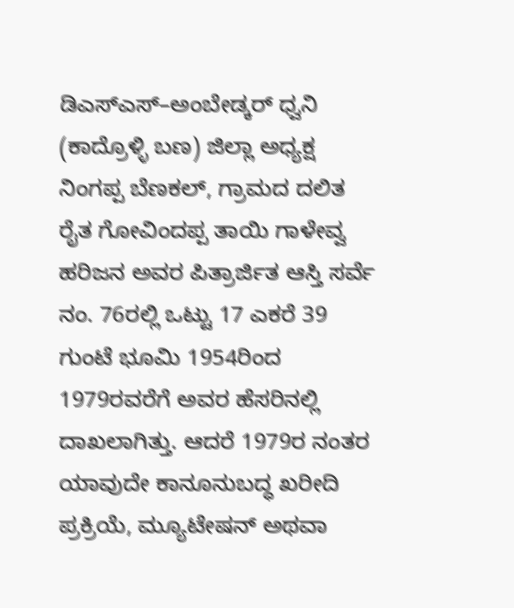ಡಿಎಸ್‌ಎಸ್–ಅಂಬೇಡ್ಕರ್ ಧ್ವನಿ (ಕಾದ್ರೊಳ್ಳಿ ಬಣ) ಜಿಲ್ಲಾ ಅಧ್ಯಕ್ಷ ನಿಂಗಪ್ಪ ಬೆಣಕಲ್, ಗ್ರಾಮದ ದಲಿತ ರೈತ ಗೋವಿಂದಪ್ಪ ತಾಯಿ ಗಾಳೇವ್ವ ಹರಿಜನ ಅವರ ಪಿತ್ರಾರ್ಜಿತ ಆಸ್ತಿ ಸರ್ವೆ ನಂ. 76ರಲ್ಲಿ ಒಟ್ಟು 17 ಎಕರೆ 39 ಗುಂಟೆ ಭೂಮಿ 1954ರಿಂದ 1979ರವರೆಗೆ ಅವರ ಹೆಸರಿನಲ್ಲಿ ದಾಖಲಾಗಿತ್ತು. ಆದರೆ 1979ರ ನಂತರ ಯಾವುದೇ ಕಾನೂನುಬದ್ಧ ಖರೀದಿ ಪ್ರಕ್ರಿಯೆ, ಮ್ಯೂಟೇಷನ್ ಅಥವಾ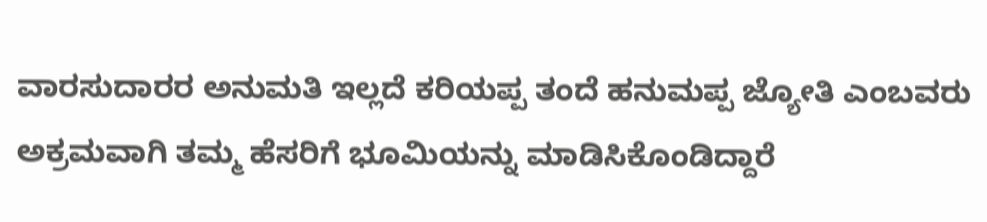ವಾರಸುದಾರರ ಅನುಮತಿ ಇಲ್ಲದೆ ಕರಿಯಪ್ಪ ತಂದೆ ಹನುಮಪ್ಪ ಜ್ಯೋತಿ ಎಂಬವರು ಅಕ್ರಮವಾಗಿ ತಮ್ಮ ಹೆಸರಿಗೆ ಭೂಮಿಯನ್ನು ಮಾಡಿಸಿಕೊಂಡಿದ್ದಾರೆ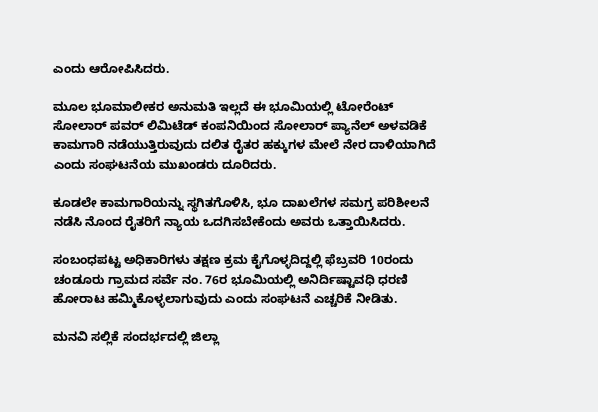ಎಂದು ಆರೋಪಿಸಿದರು.

ಮೂಲ ಭೂಮಾಲೀಕರ ಅನುಮತಿ ಇಲ್ಲದೆ ಈ ಭೂಮಿಯಲ್ಲಿ ಟೋರೆಂಟ್ ಸೋಲಾರ್ ಪವರ್ ಲಿಮಿಟೆಡ್ ಕಂಪನಿಯಿಂದ ಸೋಲಾರ್ ಪ್ಯಾನೆಲ್ ಅಳವಡಿಕೆ ಕಾಮಗಾರಿ ನಡೆಯುತ್ತಿರುವುದು ದಲಿತ ರೈತರ ಹಕ್ಕುಗಳ ಮೇಲೆ ನೇರ ದಾಳಿಯಾಗಿದೆ ಎಂದು ಸಂಘಟನೆಯ ಮುಖಂಡರು ದೂರಿದರು.

ಕೂಡಲೇ ಕಾಮಗಾರಿಯನ್ನು ಸ್ಥಗಿತಗೊಳಿಸಿ, ಭೂ ದಾಖಲೆಗಳ ಸಮಗ್ರ ಪರಿಶೀಲನೆ ನಡೆಸಿ ನೊಂದ ರೈತರಿಗೆ ನ್ಯಾಯ ಒದಗಿಸಬೇಕೆಂದು ಅವರು ಒತ್ತಾಯಿಸಿದರು.

ಸಂಬಂಧಪಟ್ಟ ಅಧಿಕಾರಿಗಳು ತಕ್ಷಣ ಕ್ರಮ ಕೈಗೊಳ್ಳದಿದ್ದಲ್ಲಿ ಫೆಬ್ರವರಿ 10ರಂದು ಚಂಡೂರು ಗ್ರಾಮದ ಸರ್ವೆ ನಂ. 76ರ ಭೂಮಿಯಲ್ಲಿ ಅನಿರ್ದಿಷ್ಟಾವಧಿ ಧರಣಿ ಹೋರಾಟ ಹಮ್ಮಿಕೊಳ್ಳಲಾಗುವುದು ಎಂದು ಸಂಘಟನೆ ಎಚ್ಚರಿಕೆ ನೀಡಿತು.

ಮನವಿ ಸಲ್ಲಿಕೆ ಸಂದರ್ಭದಲ್ಲಿ ಜಿಲ್ಲಾ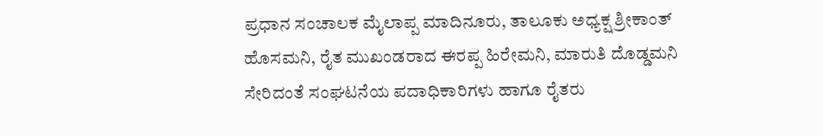ಪ್ರಧಾನ ಸಂಚಾಲಕ ಮೈಲಾಪ್ಪ ಮಾದಿನೂರು, ತಾಲೂಕು ಅಧ್ಯಕ್ಷ ಶ್ರೀಕಾಂತ್ ಹೊಸಮನಿ, ರೈತ ಮುಖಂಡರಾದ ಈರಪ್ಪ ಹಿರೇಮನಿ, ಮಾರುತಿ ದೊಡ್ಡಮನಿ ಸೇರಿದಂತೆ ಸಂಘಟನೆಯ ಪದಾಧಿಕಾರಿಗಳು ಹಾಗೂ ರೈತರು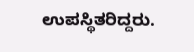ಉಪಸ್ಥಿತರಿದ್ದರು.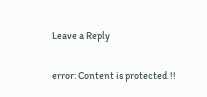Leave a Reply

error: Content is protected !!